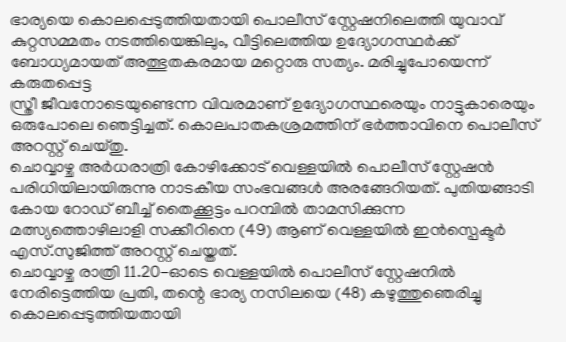ഭാര്യയെ കൊലപ്പെടുത്തിയതായി പൊലീസ് സ്റ്റേഷനിലെത്തി യുവാവ് കുറ്റസമ്മതം നടത്തിയെങ്കിലും, വീട്ടിലെത്തിയ ഉദ്യോഗസ്ഥർക്ക് ബോധ്യമായത് അത്ഭുതകരമായ മറ്റൊരു സത്യം. മരിച്ചുപോയെന്ന് കരുതപ്പെട്ട
സ്ത്രീ ജീവനോടെയുണ്ടെന്ന വിവരമാണ് ഉദ്യോഗസ്ഥരെയും നാട്ടുകാരെയും ഒരുപോലെ ഞെട്ടിച്ചത്. കൊലപാതകശ്രമത്തിന് ഭർത്താവിനെ പൊലീസ് അറസ്റ്റ് ചെയ്തു.
ചൊവ്വാഴ്ച അർധരാത്രി കോഴിക്കോട് വെള്ളയിൽ പൊലീസ് സ്റ്റേഷൻ പരിധിയിലായിരുന്നു നാടകീയ സംഭവങ്ങൾ അരങ്ങേറിയത്. പുതിയങ്ങാടി കോയ റോഡ് ബീച്ച് തൈക്കൂട്ടം പറമ്പിൽ താമസിക്കുന്ന മത്സ്യത്തൊഴിലാളി സക്കീറിനെ (49) ആണ് വെള്ളയിൽ ഇൻസ്പെക്ടർ എസ്.സുജിത്ത് അറസ്റ്റ് ചെയ്തത്.
ചൊവ്വാഴ്ച രാത്രി 11.20-ഓടെ വെള്ളയിൽ പൊലീസ് സ്റ്റേഷനിൽ നേരിട്ടെത്തിയ പ്രതി, തന്റെ ഭാര്യ നസിലയെ (48) കഴുത്തുഞെരിച്ചു കൊലപ്പെടുത്തിയതായി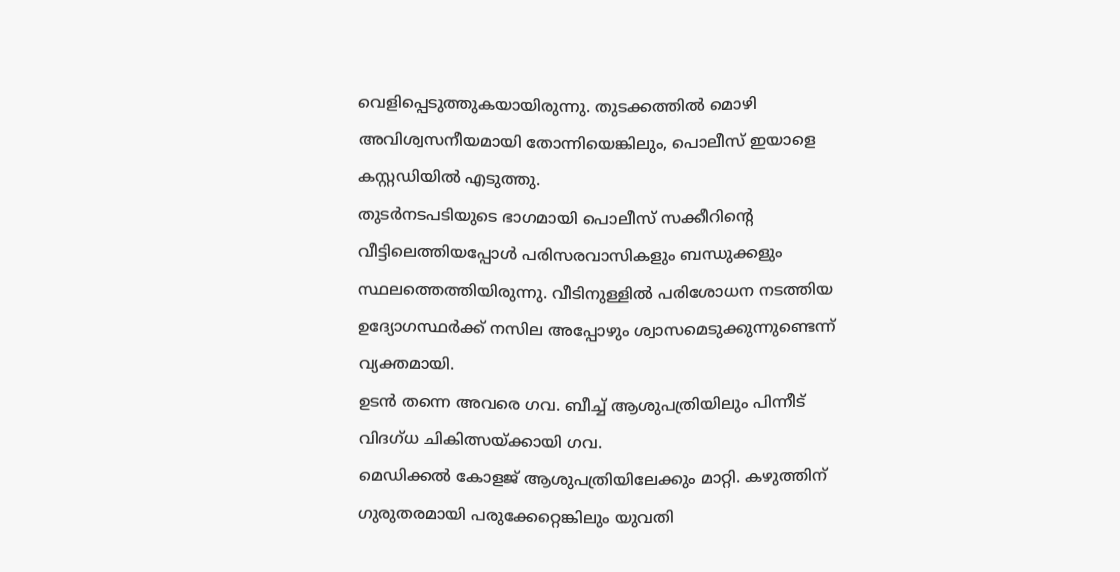വെളിപ്പെടുത്തുകയായിരുന്നു. തുടക്കത്തിൽ മൊഴി അവിശ്വസനീയമായി തോന്നിയെങ്കിലും, പൊലീസ് ഇയാളെ കസ്റ്റഡിയിൽ എടുത്തു.
തുടർനടപടിയുടെ ഭാഗമായി പൊലീസ് സക്കീറിന്റെ വീട്ടിലെത്തിയപ്പോൾ പരിസരവാസികളും ബന്ധുക്കളും സ്ഥലത്തെത്തിയിരുന്നു. വീടിനുള്ളിൽ പരിശോധന നടത്തിയ ഉദ്യോഗസ്ഥർക്ക് നസില അപ്പോഴും ശ്വാസമെടുക്കുന്നുണ്ടെന്ന് വ്യക്തമായി.
ഉടൻ തന്നെ അവരെ ഗവ. ബീച്ച് ആശുപത്രിയിലും പിന്നീട് വിദഗ്ധ ചികിത്സയ്ക്കായി ഗവ.
മെഡിക്കൽ കോളജ് ആശുപത്രിയിലേക്കും മാറ്റി. കഴുത്തിന് ഗുരുതരമായി പരുക്കേറ്റെങ്കിലും യുവതി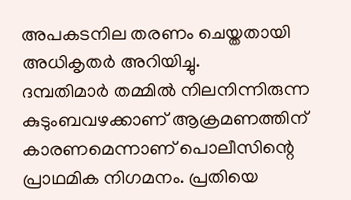അപകടനില തരണം ചെയ്തതായി അധികൃതർ അറിയിച്ചു.
ദമ്പതിമാർ തമ്മിൽ നിലനിന്നിരുന്ന കുടുംബവഴക്കാണ് ആക്രമണത്തിന് കാരണമെന്നാണ് പൊലീസിന്റെ പ്രാഥമിക നിഗമനം. പ്രതിയെ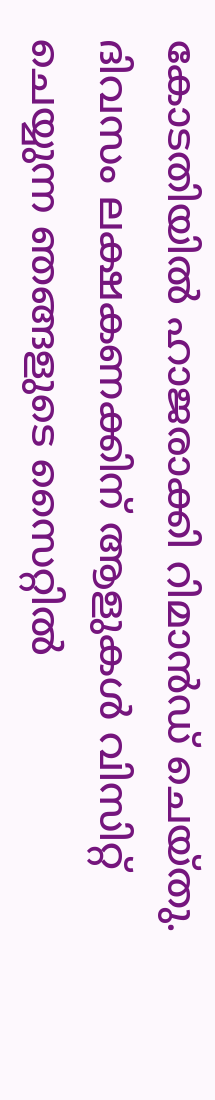കോടതിയിൽ ഹാജരാക്കി റിമാൻഡ് ചെയ്തു.
ദിവസം ലക്ഷകണക്കിന് ആളുകൾ വിസിറ്റ് ചെയ്യുന്ന ഞങ്ങളുടെ സൈറ്റിൽ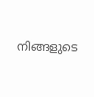നിങ്ങളുടെ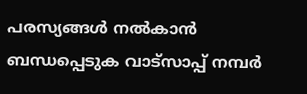പരസ്യങ്ങൾ നൽകാൻ ബന്ധപ്പെടുക വാട്സാപ്പ് നമ്പർ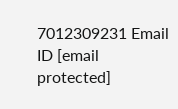7012309231 Email ID [email protected]